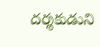దర్శకుడుని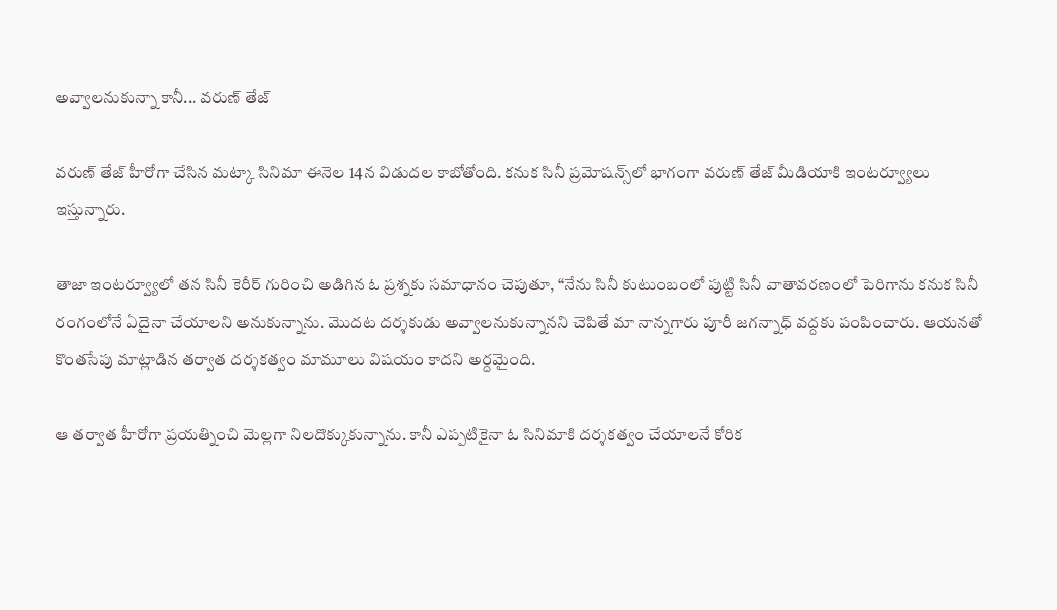అవ్వాలనుకున్నా కానీ... వరుణ్ తేజ్

వరుణ్ తేజ్‌ హీరోగా చేసిన మట్కా సినిమా ఈనెల 14న విడుదల కాబోతోంది. కనుక సినీ ప్రమోషన్స్‌లో భాగంగా వరుణ్ తేజ్‌ మీడియాకి ఇంటర్వ్యూలు ఇస్తున్నారు.

తాజా ఇంటర్వ్యూలో తన సినీ కెరీర్‌ గురించి అడిగిన ఓ ప్రశ్నకు సమాధానం చెపుతూ, “నేను సినీ కుటుంబంలో పుట్టి సినీ వాతావరణంలో పెరిగాను కనుక సినీ రంగంలోనే ఏదైనా చేయాలని అనుకున్నాను. మొదట దర్శకుడు అవ్వాలనుకున్నానని చెపితే మా నాన్నగారు పూరీ జగన్నాధ్ వద్దకు పంపించారు. ఆయనతో కొంతసేపు మాట్లాడిన తర్వాత దర్శకత్వం మామూలు విషయం కాదని అర్దమైంది.

ఆ తర్వాత హీరోగా ప్రయత్నించి మెల్లగా నిలదొక్కుకున్నాను. కానీ ఎప్పటికైనా ఓ సినిమాకి దర్శకత్వం చేయాలనే కోరిక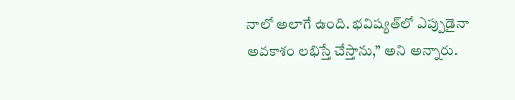నాలో అలాగే ఉంది. భవిష్యత్‌లో ఎప్పుడైనా అవకాశం లభిస్తే చేస్తాను,” అని అన్నారు.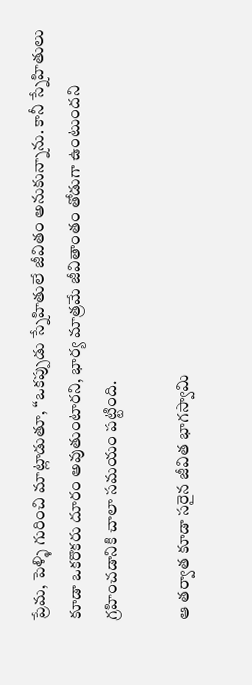ప్రేమ, పెళ్ళి గురించి మాట్లాడుతూ, “ఒకప్పుడు స్నేహితులే జీవితం అనుకున్నాను. కానీ స్నేహితులు కూడా ఒకరొకరు దూరం అవుతుంటారని, భార్య మాత్రమే జీవితాంతం తోడుగా ఉంటుందని గ్రహించడానికి చాలా సమయం పట్టింది.

ఆ తర్వాత కూడా సరైన జీవిత భాగస్వామి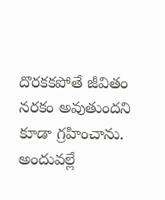దొరకకపోతే జీవితం నరకం అవుతుందని కూడా గ్రహించాను. అందువల్లే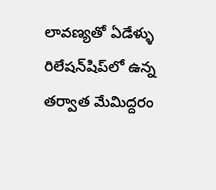లావణ్యతో ఏడేళ్ళు రిలేషన్‌షిప్‌లో ఉన్న తర్వాత మేమిద్దరం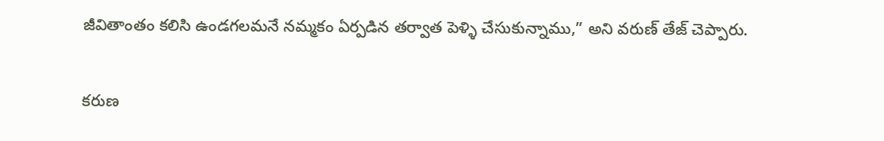జీవితాంతం కలిసి ఉండగలమనే నమ్మకం ఏర్పడిన తర్వాత పెళ్ళి చేసుకున్నాము,” అని వరుణ్ తేజ్‌ చెప్పారు.

కరుణ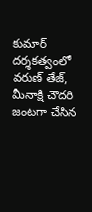కుమార్ దర్శకత్వంలో వరుణ్ తేజ్‌, మీనాక్షి చౌదరి జంటగా చేసిన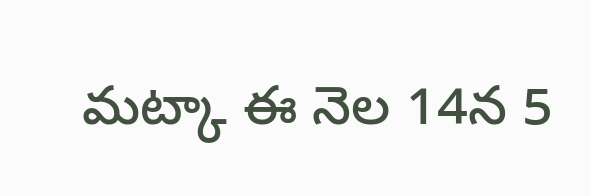మట్కా ఈ నెల 14న 5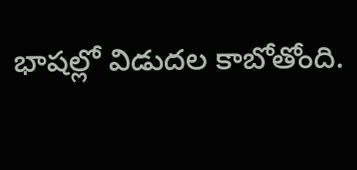భాషల్లో విడుదల కాబోతోంది.